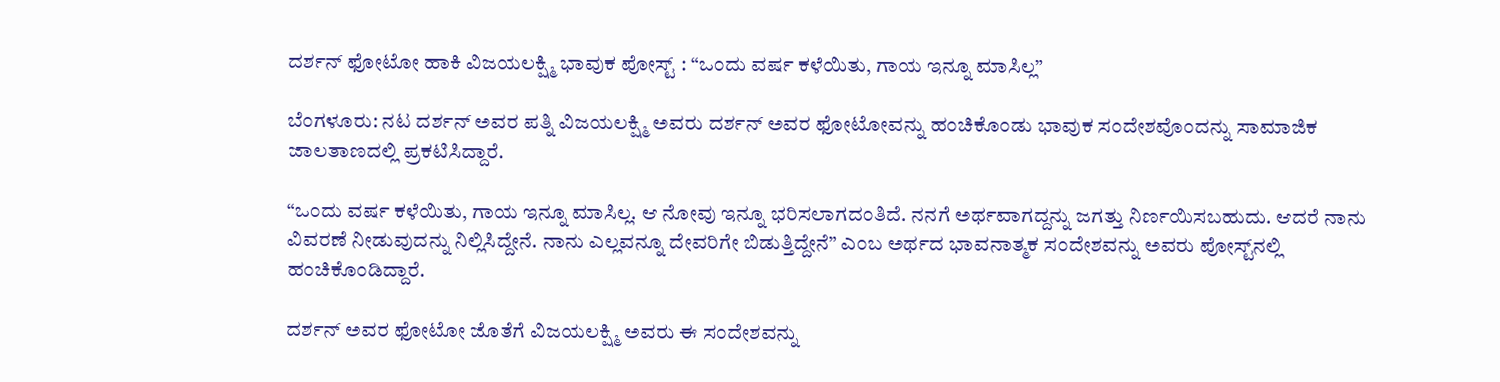ದರ್ಶನ್ ಫೋಟೋ ಹಾಕಿ ವಿಜಯಲಕ್ಷ್ಮಿ ಭಾವುಕ ಪೋಸ್ಟ್ : “ಒಂದು ವರ್ಷ ಕಳೆಯಿತು, ಗಾಯ ಇನ್ನೂ ಮಾಸಿಲ್ಲ”

ಬೆಂಗಳೂರು: ನಟ ದರ್ಶನ್ ಅವರ ಪತ್ನಿ ವಿಜಯಲಕ್ಷ್ಮಿ ಅವರು ದರ್ಶನ್ ಅವರ ಫೋಟೋವನ್ನು ಹಂಚಿಕೊಂಡು ಭಾವುಕ ಸಂದೇಶವೊಂದನ್ನು ಸಾಮಾಜಿಕ ಜಾಲತಾಣದಲ್ಲಿ ಪ್ರಕಟಿಸಿದ್ದಾರೆ.

“ಒಂದು ವರ್ಷ ಕಳೆಯಿತು, ಗಾಯ ಇನ್ನೂ ಮಾಸಿಲ್ಲ. ಆ ನೋವು ಇನ್ನೂ ಭರಿಸಲಾಗದಂತಿದೆ. ನನಗೆ ಅರ್ಥವಾಗದ್ದನ್ನು ಜಗತ್ತು ನಿರ್ಣಯಿಸಬಹುದು. ಆದರೆ ನಾನು ವಿವರಣೆ ನೀಡುವುದನ್ನು ನಿಲ್ಲಿಸಿದ್ದೇನೆ. ನಾನು ಎಲ್ಲವನ್ನೂ ದೇವರಿಗೇ ಬಿಡುತ್ತಿದ್ದೇನೆ” ಎಂಬ ಅರ್ಥದ ಭಾವನಾತ್ಮಕ ಸಂದೇಶವನ್ನು ಅವರು ಪೋಸ್ಟ್‌ನಲ್ಲಿ ಹಂಚಿಕೊಂಡಿದ್ದಾರೆ.

ದರ್ಶನ್ ಅವರ ಫೋಟೋ ಜೊತೆಗೆ ವಿಜಯಲಕ್ಷ್ಮಿ ಅವರು ಈ ಸಂದೇಶವನ್ನು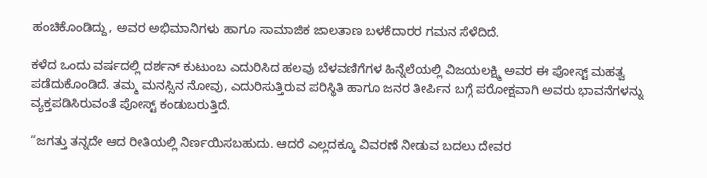ಹಂಚಿಕೊಂಡಿದ್ದು, ಅವರ ಅಭಿಮಾನಿಗಳು ಹಾಗೂ ಸಾಮಾಜಿಕ ಜಾಲತಾಣ ಬಳಕೆದಾರರ ಗಮನ ಸೆಳೆದಿದೆ.

ಕಳೆದ ಒಂದು ವರ್ಷದಲ್ಲಿ ದರ್ಶನ್ ಕುಟುಂಬ ಎದುರಿಸಿದ ಹಲವು ಬೆಳವಣಿಗೆಗಳ ಹಿನ್ನೆಲೆಯಲ್ಲಿ ವಿಜಯಲಕ್ಷ್ಮಿ ಅವರ ಈ ಪೋಸ್ಟ್ ಮಹತ್ವ ಪಡೆದುಕೊಂಡಿದೆ. ತಮ್ಮ ಮನಸ್ಸಿನ ನೋವು, ಎದುರಿಸುತ್ತಿರುವ ಪರಿಸ್ಥಿತಿ ಹಾಗೂ ಜನರ ತೀರ್ಪಿನ ಬಗ್ಗೆ ಪರೋಕ್ಷವಾಗಿ ಅವರು ಭಾವನೆಗಳನ್ನು ವ್ಯಕ್ತಪಡಿಸಿರುವಂತೆ ಪೋಸ್ಟ್ ಕಂಡುಬರುತ್ತಿದೆ.

“ಜಗತ್ತು ತನ್ನದೇ ಆದ ರೀತಿಯಲ್ಲಿ ನಿರ್ಣಯಿಸಬಹುದು. ಆದರೆ ಎಲ್ಲದಕ್ಕೂ ವಿವರಣೆ ನೀಡುವ ಬದಲು ದೇವರ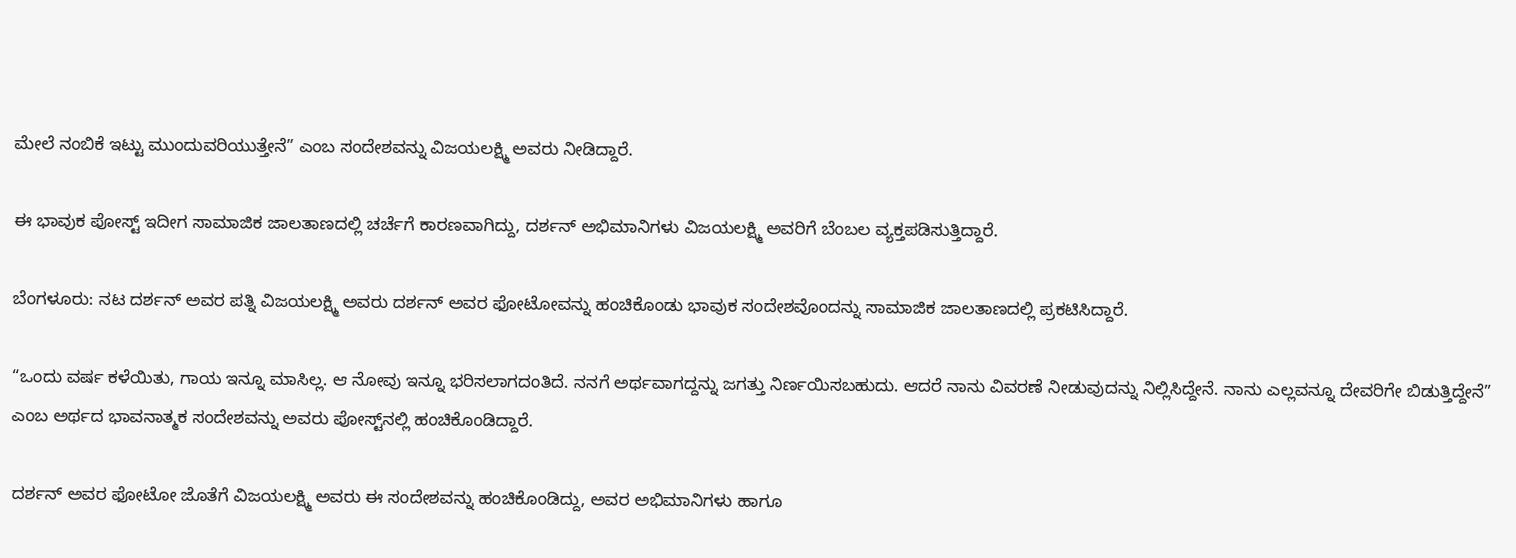ಮೇಲೆ ನಂಬಿಕೆ ಇಟ್ಟು ಮುಂದುವರಿಯುತ್ತೇನೆ” ಎಂಬ ಸಂದೇಶವನ್ನು ವಿಜಯಲಕ್ಷ್ಮಿ ಅವರು ನೀಡಿದ್ದಾರೆ.

ಈ ಭಾವುಕ ಪೋಸ್ಟ್ ಇದೀಗ ಸಾಮಾಜಿಕ ಜಾಲತಾಣದಲ್ಲಿ ಚರ್ಚೆಗೆ ಕಾರಣವಾಗಿದ್ದು, ದರ್ಶನ್ ಅಭಿಮಾನಿಗಳು ವಿಜಯಲಕ್ಷ್ಮಿ ಅವರಿಗೆ ಬೆಂಬಲ ವ್ಯಕ್ತಪಡಿಸುತ್ತಿದ್ದಾರೆ.

ಬೆಂಗಳೂರು: ನಟ ದರ್ಶನ್ ಅವರ ಪತ್ನಿ ವಿಜಯಲಕ್ಷ್ಮಿ ಅವರು ದರ್ಶನ್ ಅವರ ಫೋಟೋವನ್ನು ಹಂಚಿಕೊಂಡು ಭಾವುಕ ಸಂದೇಶವೊಂದನ್ನು ಸಾಮಾಜಿಕ ಜಾಲತಾಣದಲ್ಲಿ ಪ್ರಕಟಿಸಿದ್ದಾರೆ.

“ಒಂದು ವರ್ಷ ಕಳೆಯಿತು, ಗಾಯ ಇನ್ನೂ ಮಾಸಿಲ್ಲ. ಆ ನೋವು ಇನ್ನೂ ಭರಿಸಲಾಗದಂತಿದೆ. ನನಗೆ ಅರ್ಥವಾಗದ್ದನ್ನು ಜಗತ್ತು ನಿರ್ಣಯಿಸಬಹುದು. ಆದರೆ ನಾನು ವಿವರಣೆ ನೀಡುವುದನ್ನು ನಿಲ್ಲಿಸಿದ್ದೇನೆ. ನಾನು ಎಲ್ಲವನ್ನೂ ದೇವರಿಗೇ ಬಿಡುತ್ತಿದ್ದೇನೆ” ಎಂಬ ಅರ್ಥದ ಭಾವನಾತ್ಮಕ ಸಂದೇಶವನ್ನು ಅವರು ಪೋಸ್ಟ್‌ನಲ್ಲಿ ಹಂಚಿಕೊಂಡಿದ್ದಾರೆ.

ದರ್ಶನ್ ಅವರ ಫೋಟೋ ಜೊತೆಗೆ ವಿಜಯಲಕ್ಷ್ಮಿ ಅವರು ಈ ಸಂದೇಶವನ್ನು ಹಂಚಿಕೊಂಡಿದ್ದು, ಅವರ ಅಭಿಮಾನಿಗಳು ಹಾಗೂ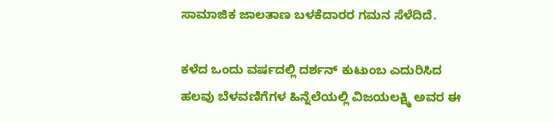ಸಾಮಾಜಿಕ ಜಾಲತಾಣ ಬಳಕೆದಾರರ ಗಮನ ಸೆಳೆದಿದೆ.

ಕಳೆದ ಒಂದು ವರ್ಷದಲ್ಲಿ ದರ್ಶನ್ ಕುಟುಂಬ ಎದುರಿಸಿದ ಹಲವು ಬೆಳವಣಿಗೆಗಳ ಹಿನ್ನೆಲೆಯಲ್ಲಿ ವಿಜಯಲಕ್ಷ್ಮಿ ಅವರ ಈ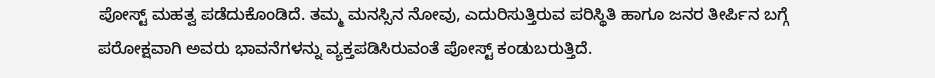ಪೋಸ್ಟ್ ಮಹತ್ವ ಪಡೆದುಕೊಂಡಿದೆ. ತಮ್ಮ ಮನಸ್ಸಿನ ನೋವು, ಎದುರಿಸುತ್ತಿರುವ ಪರಿಸ್ಥಿತಿ ಹಾಗೂ ಜನರ ತೀರ್ಪಿನ ಬಗ್ಗೆ ಪರೋಕ್ಷವಾಗಿ ಅವರು ಭಾವನೆಗಳನ್ನು ವ್ಯಕ್ತಪಡಿಸಿರುವಂತೆ ಪೋಸ್ಟ್ ಕಂಡುಬರುತ್ತಿದೆ.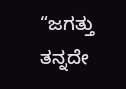“ಜಗತ್ತು ತನ್ನದೇ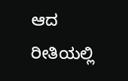ಆದ ರೀತಿಯಲ್ಲಿ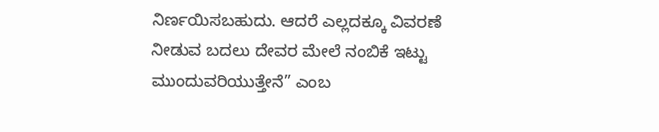ನಿರ್ಣಯಿಸಬಹುದು. ಆದರೆ ಎಲ್ಲದಕ್ಕೂ ವಿವರಣೆ ನೀಡುವ ಬದಲು ದೇವರ ಮೇಲೆ ನಂಬಿಕೆ ಇಟ್ಟು ಮುಂದುವರಿಯುತ್ತೇನೆ” ಎಂಬ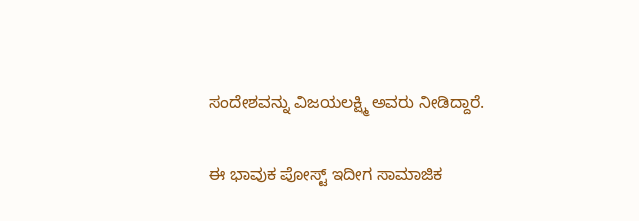ಸಂದೇಶವನ್ನು ವಿಜಯಲಕ್ಷ್ಮಿ ಅವರು ನೀಡಿದ್ದಾರೆ.

ಈ ಭಾವುಕ ಪೋಸ್ಟ್ ಇದೀಗ ಸಾಮಾಜಿಕ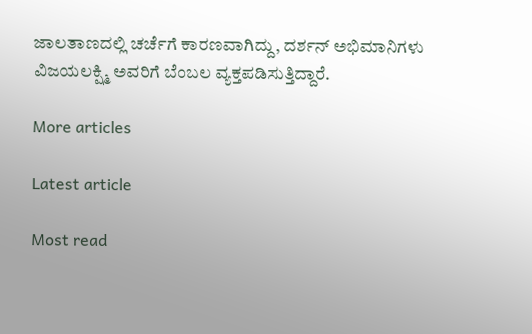ಜಾಲತಾಣದಲ್ಲಿ ಚರ್ಚೆಗೆ ಕಾರಣವಾಗಿದ್ದು, ದರ್ಶನ್ ಅಭಿಮಾನಿಗಳು ವಿಜಯಲಕ್ಷ್ಮಿ ಅವರಿಗೆ ಬೆಂಬಲ ವ್ಯಕ್ತಪಡಿಸುತ್ತಿದ್ದಾರೆ.

More articles

Latest article

Most read